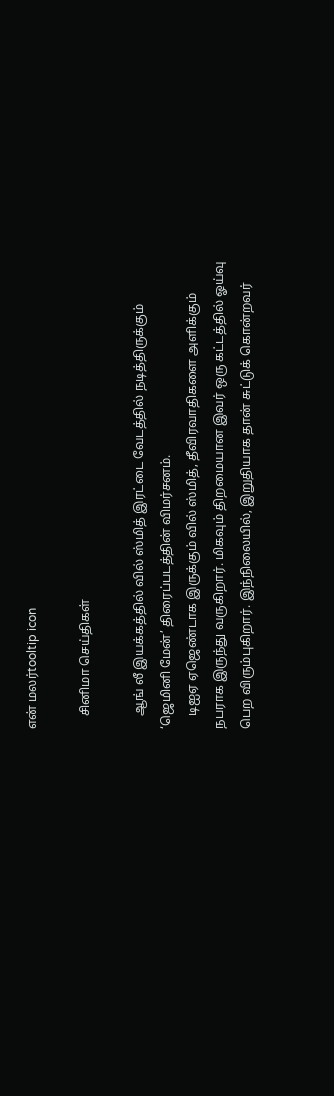என் மலர்tooltip icon

    சினிமா செய்திகள்

    ஆங் லீ இயக்கத்தில் வில் ஸ்மித் இரட்டை வேடத்தில் நடித்திருக்கும் ‘ஜெமினி மேன்’ திரைப்படத்தின் விமர்சனம்.
    டிஐஏ ஏஜெண்டாக இருக்கும் வில் ஸ்மித், தீவிரவாதிகளை அளிக்கும் நபராக இருந்து வருகிறார். மிகவும் திறமையான இவர் ஒரு கட்டத்தில் ஓய்வு பெற விரும்புகிறார். இந்நிலையில், இறுதியாக தான் சுட்டுக் கொன்றவர்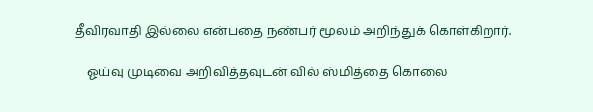தீவிரவாதி இல்லை என்பதை நண்பர் மூலம் அறிந்துக் கொள்கிறார்.

    ஓய்வு முடிவை அறிவித்தவுடன் வில் ஸ்மித்தை கொலை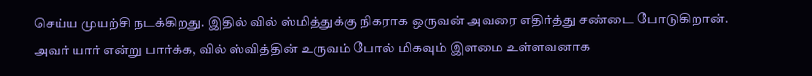செய்ய முயற்சி நடக்கிறது. இதில் வில் ஸ்மித்துக்கு நிகராக ஒருவன் அவரை எதிர்த்து சண்டை போடுகிறான். அவர் யார் என்று பார்க்க, வில் ஸ்வித்தின் உருவம் போல் மிகவும் இளமை உள்ளவனாக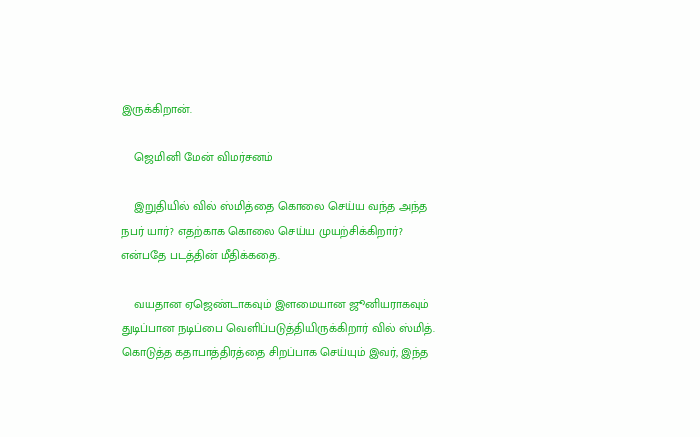இருக்கிறான்.

    ஜெமினி மேன் விமர்சனம்

    இறுதியில் வில் ஸ்மித்தை கொலை செய்ய வந்த அந்த நபர் யார்? எதற்காக கொலை செய்ய முயற்சிக்கிறார்? என்பதே படத்தின் மீதிக்கதை.

    வயதான ஏஜெண்டாகவும் இளமையான ஜூனியராகவும் துடிப்பான நடிப்பை வெளிப்படுத்தியிருக்கிறார் வில் ஸ்மித். கொடுத்த கதாபாத்திரத்தை சிறப்பாக செய்யும் இவர், இந்த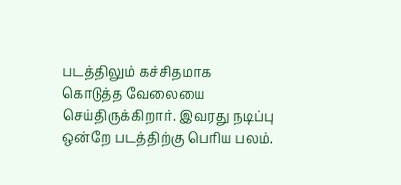படத்திலும் கச்சிதமாக கொடுத்த வேலையை செய்திருக்கிறார். இவரது நடிப்பு ஒன்றே படத்திற்கு பெரிய பலம்.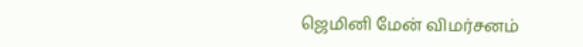ஜெமினி மேன் விமர்சனம்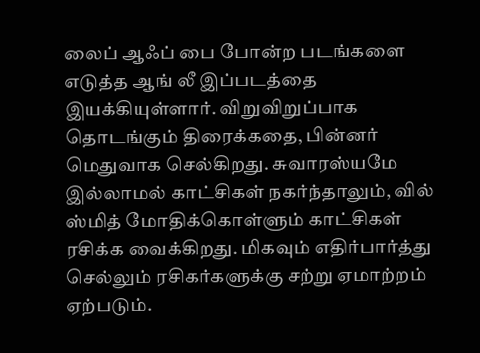லைப் ஆஃப் பை போன்ற படங்களை எடுத்த ஆங் லீ இப்படத்தை இயக்கியுள்ளார். விறுவிறுப்பாக தொடங்கும் திரைக்கதை, பின்னர் மெதுவாக செல்கிறது. சுவாரஸ்யமே இல்லாமல் காட்சிகள் நகர்ந்தாலும், வில் ஸ்மித் மோதிக்கொள்ளும் காட்சிகள் ரசிக்க வைக்கிறது. மிகவும் எதிர்பார்த்து செல்லும் ரசிகர்களுக்கு சற்று ஏமாற்றம் ஏற்படும்.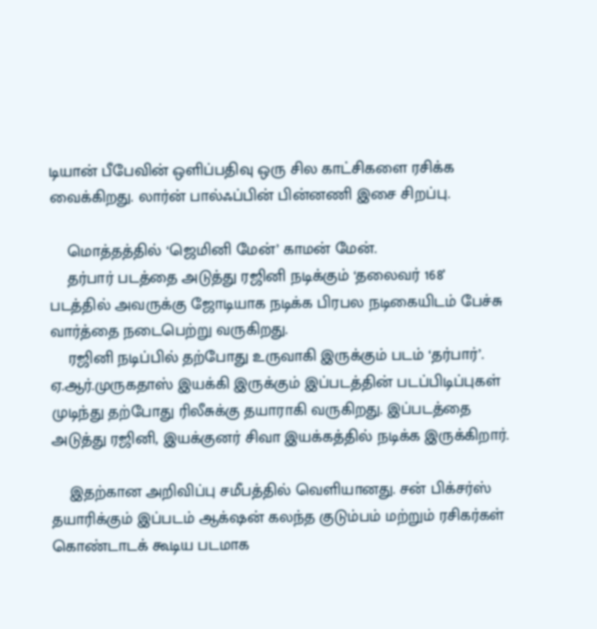டியான் பீபேவின் ஒளிப்பதிவு ஒரு சில காட்சிகளை ரசிக்க வைக்கிறது. லார்ன் பால்ஃப்பின் பின்னணி இசை சிறப்பு.

    மொத்தத்தில் ‘ஜெமினி மேன்’ காமன் மேன்.
    தர்பார் படத்தை அடுத்து ரஜினி நடிக்கும் ‘தலைவர் 168’ படத்தில் அவருக்கு ஜோடியாக நடிக்க பிரபல நடிகையிடம் பேச்சு வார்த்தை நடைபெற்று வருகிறது.
    ரஜினி நடிப்பில் தற்போது உருவாகி இருக்கும் படம் ‘தர்பார்’. ஏ.ஆர்.முருகதாஸ் இயக்கி இருக்கும் இப்படத்தின் படப்பிடிப்புகள் முடிந்து தற்போது ரிலீசுக்கு தயாராகி வருகிறது. இப்படத்தை அடுத்து ரஜினி, இயக்குனர் சிவா இயக்கத்தில் நடிக்க இருக்கிறார்.

    இதற்கான அறிவிப்பு சமீபத்தில் வெளியானது. சன் பிக்சர்ஸ் தயாரிக்கும் இப்படம் ஆக்‌ஷன் கலந்த குடும்பம் மற்றும் ரசிகர்கள் கொண்டாடக் கூடிய படமாக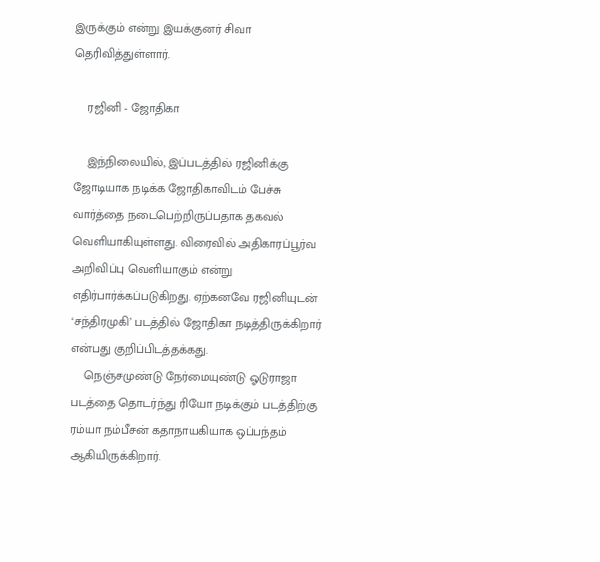இருக்கும் என்று இயக்குனர் சிவா தெரிவித்துள்ளார்.

    ரஜினி - ஜோதிகா

    இந்நிலையில், இப்படத்தில் ரஜினிக்கு ஜோடியாக நடிக்க ஜோதிகாவிடம் பேச்சு வார்த்தை நடைபெற்றிருப்பதாக தகவல் வெளியாகியுள்ளது. விரைவில் அதிகாரப்பூர்வ அறிவிப்பு வெளியாகும் என்று எதிர்பார்க்கப்படுகிறது. ஏற்கனவே ரஜினியுடன் ‘சந்திரமுகி’ படத்தில் ஜோதிகா நடித்திருக்கிறார் என்பது குறிப்பிடத்தக்கது.
    நெஞ்சமுண்டு நேர்மையுண்டு ஓடுராஜா படத்தை தொடர்ந்து ரியோ நடிக்கும் படத்திற்கு ரம்யா நம்பீசன் கதாநாயகியாக ஒப்பந்தம் ஆகியிருக்கிறார்.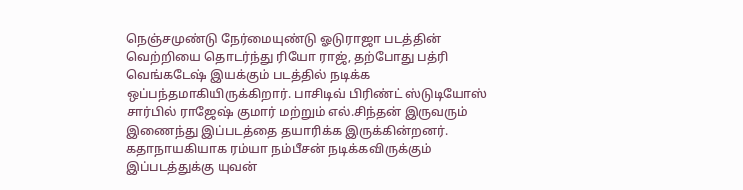நெஞ்சமுண்டு நேர்மையுண்டு ஓடுராஜா படத்தின் வெற்றியை தொடர்ந்து ரியோ ராஜ், தற்போது பத்ரி வெங்கடேஷ் இயக்கும் படத்தில் நடிக்க ஒப்பந்தமாகியிருக்கிறார். பாசிடிவ் பிரிண்ட் ஸ்டுடியோஸ் சார்பில் ராஜேஷ் குமார் மற்றும் எல்.சிந்தன் இருவரும் இணைந்து இப்படத்தை தயாரிக்க இருக்கின்றனர். கதாநாயகியாக ரம்யா நம்பீசன் நடிக்கவிருக்கும் இப்படத்துக்கு யுவன்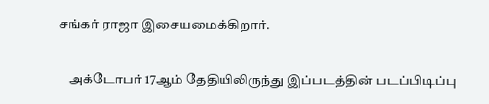சங்கர் ராஜா இசையமைக்கிறார்.

    அக்டோபர் 17ஆம் தேதியிலிருந்து இப்படத்தின் படப்பிடிப்பு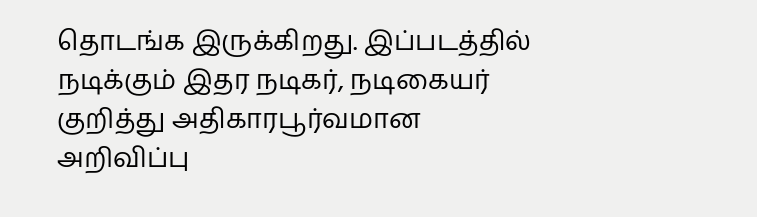தொடங்க இருக்கிறது. இப்படத்தில் நடிக்கும் இதர நடிகர், நடிகையர் குறித்து அதிகாரபூர்வமான அறிவிப்பு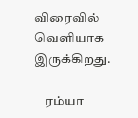விரைவில் வெளியாக இருக்கிறது.

    ரம்யா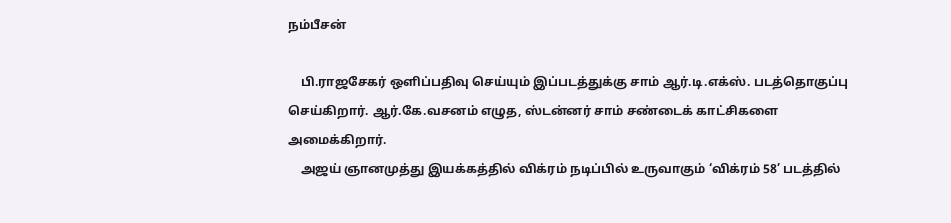நம்பீசன்

    பி.ராஜசேகர் ஒளிப்பதிவு செய்யும் இப்படத்துக்கு சாம் ஆர்.டி.எக்ஸ். படத்தொகுப்பு செய்கிறார். ஆர்.கே.வசனம் எழுத, ஸ்டன்னர் சாம் சண்டைக் காட்சிகளை அமைக்கிறார்.
    அஜய் ஞானமுத்து இயக்கத்தில் விக்ரம் நடிப்பில் உருவாகும் ‘விக்ரம் 58’ படத்தில்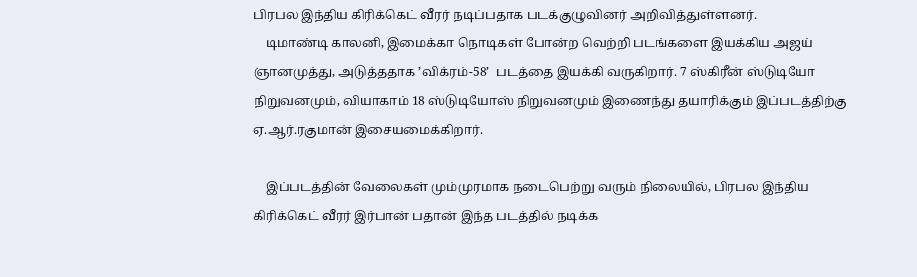பிரபல இந்திய கிரிக்கெட் வீரர் நடிப்பதாக படக்குழுவினர் அறிவித்துள்ளனர்.
    டிமாண்டி காலனி, இமைக்கா நொடிகள் போன்ற வெற்றி படங்களை இயக்கிய அஜய் ஞானமுத்து, அடுத்ததாக ’விக்ரம்-58’  படத்தை இயக்கி வருகிறார். 7 ஸ்கிரீன் ஸ்டுடியோ நிறுவனமும், வியாகாம் 18 ஸ்டுடியோஸ் நிறுவனமும் இணைந்து தயாரிக்கும் இப்படத்திற்கு ஏ.ஆர்.ரகுமான் இசையமைக்கிறார்.

    இப்படத்தின் வேலைகள் மும்முரமாக நடைபெற்று வரும் நிலையில், பிரபல இந்திய கிரிக்கெட் வீரர் இர்பான் பதான் இந்த படத்தில் நடிக்க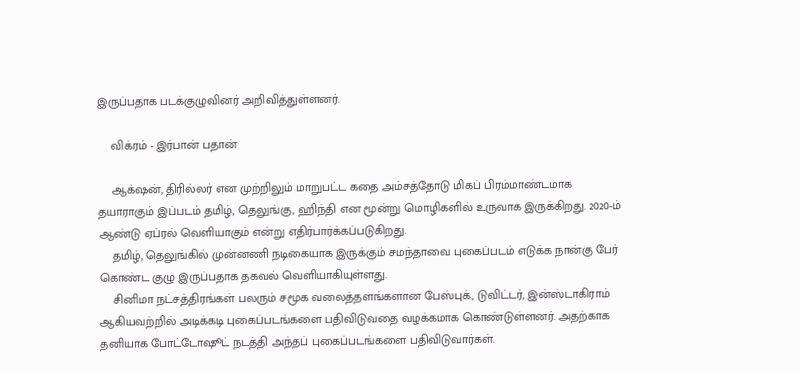இருப்பதாக படக்குழுவினர் அறிவித்துள்ளனர்.

    விக்ரம் - இர்பான் பதான்

    ஆக்‌ஷன், திரில்லர் என முற்றிலும் மாறுபட்ட கதை அம்சத்தோடு மிகப் பிரம்மாண்டமாக தயாராகும் இப்படம் தமிழ், தெலுங்கு, ஹிந்தி என மூன்று மொழிகளில் உருவாக இருக்கிறது. 2020-ம் ஆண்டு ஏப்ரல் வெளியாகும் என்று எதிர்பார்க்கப்படுகிறது.
    தமிழ், தெலுங்கில் முன்னணி நடிகையாக இருக்கும் சமந்தாவை புகைப்படம் எடுக்க நான்கு பேர் கொண்ட குழு இருப்பதாக தகவல் வெளியாகியுள்ளது.
    சினிமா நட்சத்திரங்கள் பலரும் சமூக வலைத்தளங்களான பேஸ்புக், டுவிட்டர், இன்ஸ்டாகிராம் ஆகியவற்றில் அடிக்கடி புகைப்படங்களை பதிவிடுவதை வழக்கமாக கொண்டுள்ளனர். அதற்காக தனியாக போட்டோஷூட் நடத்தி அந்தப் புகைப்படங்களை பதிவிடுவார்கள்.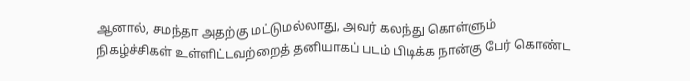ஆனால், சமந்தா அதற்கு மட்டுமல்லாது, அவர் கலந்து கொள்ளும் நிகழ்ச்சிகள் உள்ளிட்டவற்றைத் தனியாகப் படம் பிடிக்க நான்கு பேர் கொண்ட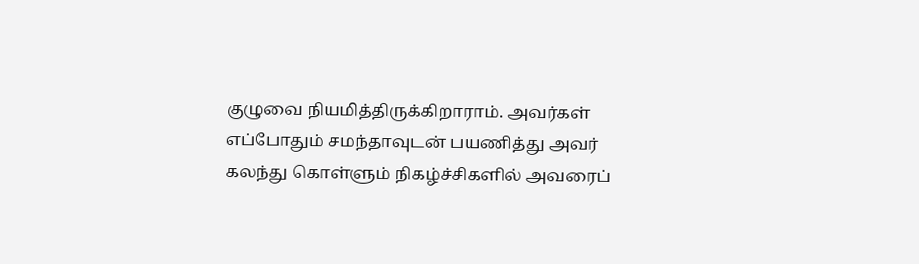குழுவை நியமித்திருக்கிறாராம். அவர்கள் எப்போதும் சமந்தாவுடன் பயணித்து அவர் கலந்து கொள்ளும் நிகழ்ச்சிகளில் அவரைப்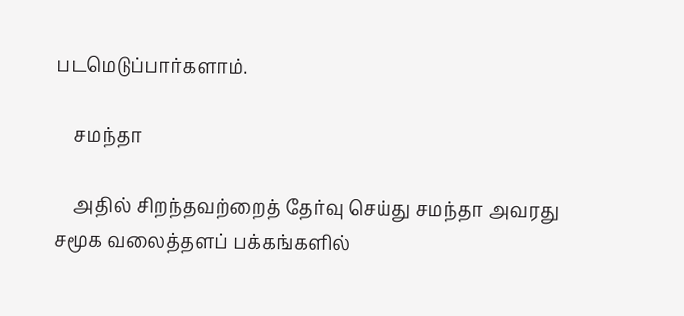படமெடுப்பார்களாம்.

    சமந்தா

    அதில் சிறந்தவற்றைத் தேர்வு செய்து சமந்தா அவரது சமூக வலைத்தளப் பக்கங்களில்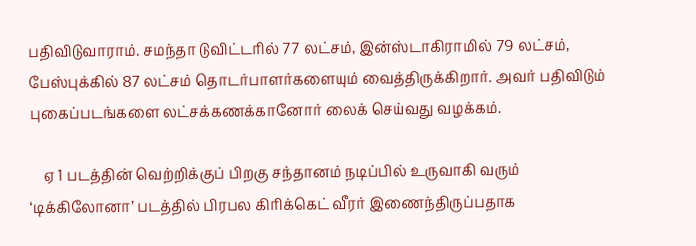பதிவிடுவாராம். சமந்தா டுவிட்டரில் 77 லட்சம், இன்ஸ்டாகிராமில் 79 லட்சம், பேஸ்புக்கில் 87 லட்சம் தொடர்பாளர்களையும் வைத்திருக்கிறார். அவர் பதிவிடும் புகைப்படங்களை லட்சக்கணக்கானோர் லைக் செய்வது வழக்கம்.

    ஏ 1 படத்தின் வெற்றிக்குப் பிறகு சந்தானம் நடிப்பில் உருவாகி வரும் ‘டிக்கிலோனா’ படத்தில் பிரபல கிரிக்கெட் வீரர் இணைந்திருப்பதாக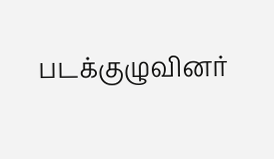படக்குழுவினர்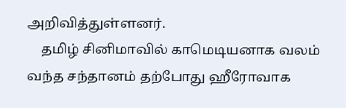அறிவித்துள்ளனர்.
    தமிழ் சினிமாவில் காமெடியனாக வலம் வந்த சந்தானம் தற்போது ஹீரோவாக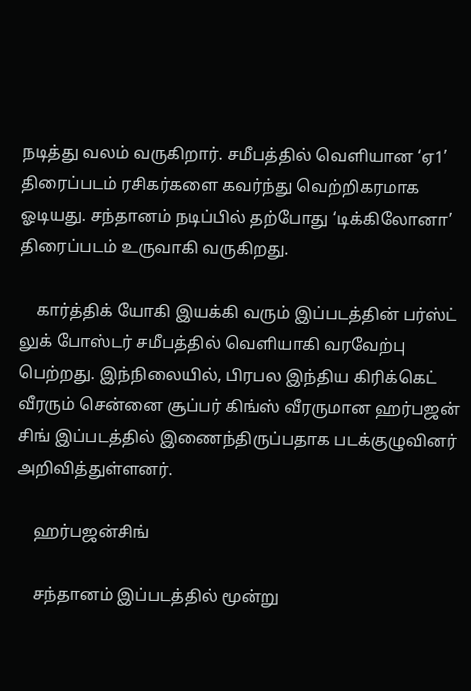நடித்து வலம் வருகிறார். சமீபத்தில் வெளியான ‘ஏ1’ திரைப்படம் ரசிகர்களை கவர்ந்து வெற்றிகரமாக ஓடியது. சந்தானம் நடிப்பில் தற்போது ‘டிக்கிலோனா’ திரைப்படம் உருவாகி வருகிறது.

    கார்த்திக் யோகி இயக்கி வரும் இப்படத்தின் பர்ஸ்ட் லுக் போஸ்டர் சமீபத்தில் வெளியாகி வரவேற்பு பெற்றது. இந்நிலையில், பிரபல இந்திய கிரிக்கெட் வீரரும் சென்னை சூப்பர் கிங்ஸ் வீரருமான ஹர்பஜன் சிங் இப்படத்தில் இணைந்திருப்பதாக படக்குழுவினர் அறிவித்துள்ளனர்.

    ஹர்பஜன்சிங்

    சந்தானம் இப்படத்தில் மூன்று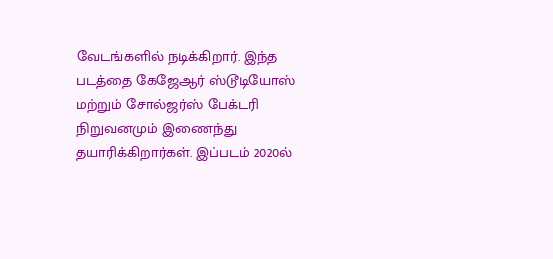வேடங்களில் நடிக்கிறார். இந்த படத்தை கேஜேஆர் ஸ்டூடியோஸ் மற்றும் சோல்ஜர்ஸ் பேக்டரி நிறுவனமும் இணைந்து தயாரிக்கிறார்கள். இப்படம் 2020ல்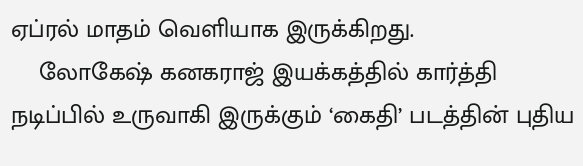ஏப்ரல் மாதம் வெளியாக இருக்கிறது.
    லோகேஷ் கனகராஜ் இயக்கத்தில் கார்த்தி நடிப்பில் உருவாகி இருக்கும் ‘கைதி’ படத்தின் புதிய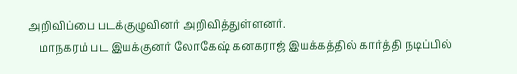அறிவிப்பை படக்குழுவினர் அறிவித்துள்ளனர்.
    மாநகரம் பட இயக்குனர் லோகேஷ் கனகராஜ் இயக்கத்தில் கார்த்தி நடிப்பில்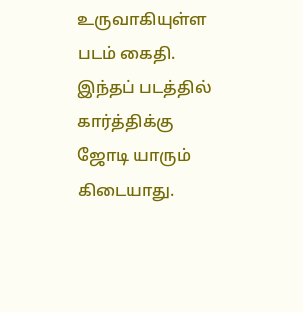உருவாகியுள்ள படம் கைதி. இந்தப் படத்தில் கார்த்திக்கு ஜோடி யாரும் கிடையாது.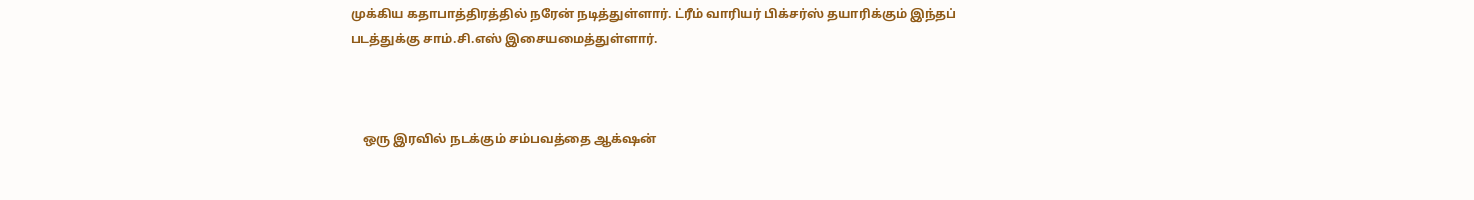முக்கிய கதாபாத்திரத்தில் நரேன் நடித்துள்ளார். ட்ரீம் வாரியர் பிக்சர்ஸ் தயாரிக்கும் இந்தப் படத்துக்கு சாம்.சி.எஸ் இசையமைத்துள்ளார்.



    ஒரு இரவில் நடக்கும் சம்பவத்தை ஆக்‌ஷன்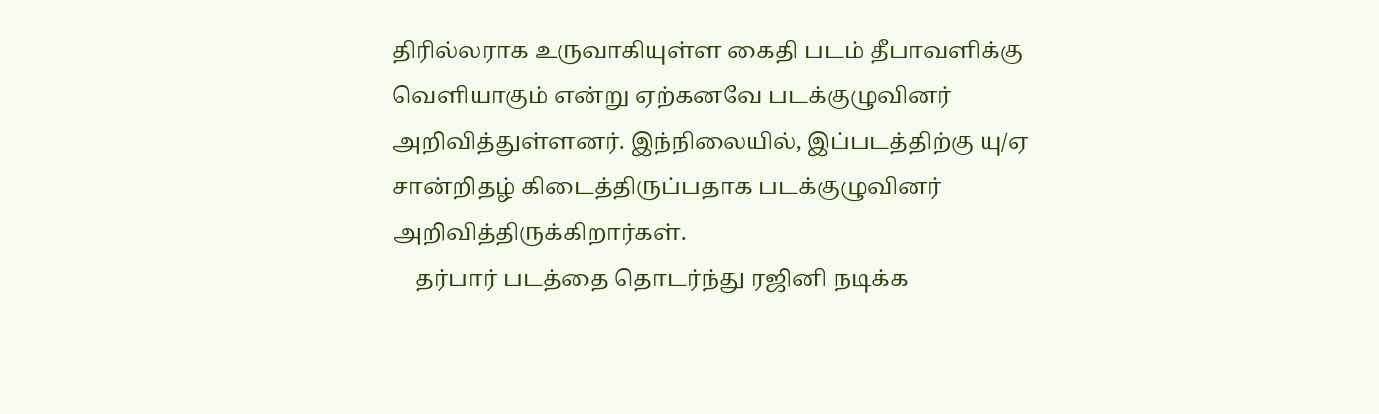திரில்லராக உருவாகியுள்ள கைதி படம் தீபாவளிக்கு வெளியாகும் என்று ஏற்கனவே படக்குழுவினர் அறிவித்துள்ளனர். இந்நிலையில், இப்படத்திற்கு யு/ஏ சான்றிதழ் கிடைத்திருப்பதாக படக்குழுவினர் அறிவித்திருக்கிறார்கள்.
    தர்பார் படத்தை தொடர்ந்து ரஜினி நடிக்க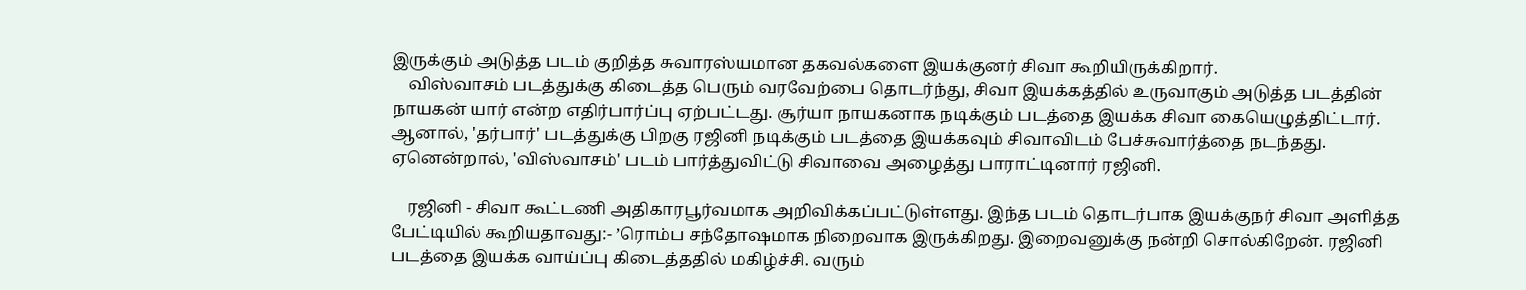இருக்கும் அடுத்த படம் குறித்த சுவாரஸ்யமான தகவல்களை இயக்குனர் சிவா கூறியிருக்கிறார்.
    விஸ்வாசம் படத்துக்கு கிடைத்த பெரும் வரவேற்பை தொடர்ந்து, சிவா இயக்கத்தில் உருவாகும் அடுத்த படத்தின் நாயகன் யார் என்ற எதிர்பார்ப்பு ஏற்பட்டது. சூர்யா நாயகனாக நடிக்கும் படத்தை இயக்க சிவா கையெழுத்திட்டார். ஆனால், 'தர்பார்' படத்துக்கு பிறகு ரஜினி நடிக்கும் படத்தை இயக்கவும் சிவாவிடம் பேச்சுவார்த்தை நடந்தது. ஏனென்றால், 'விஸ்வாசம்' படம் பார்த்துவிட்டு சிவாவை அழைத்து பாராட்டினார் ரஜினி.

    ரஜினி - சிவா கூட்டணி அதிகாரபூர்வமாக அறிவிக்கப்பட்டுள்ளது. இந்த படம் தொடர்பாக இயக்குநர் சிவா அளித்த பேட்டியில் கூறியதாவது:- ’ரொம்ப சந்தோஷமாக நிறைவாக இருக்கிறது. இறைவனுக்கு நன்றி சொல்கிறேன். ரஜினி படத்தை இயக்க வாய்ப்பு கிடைத்ததில் மகிழ்ச்சி. வரும்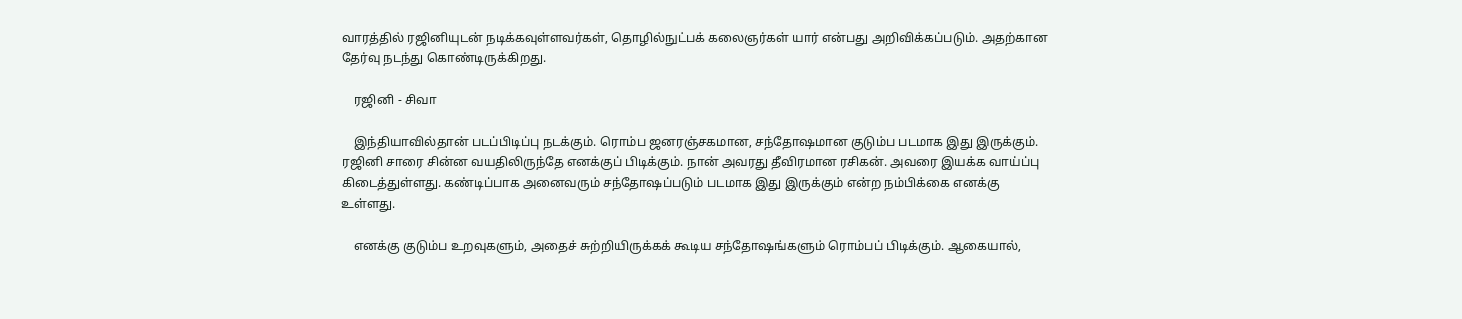வாரத்தில் ரஜினியுடன் நடிக்கவுள்ளவர்கள், தொழில்நுட்பக் கலைஞர்கள் யார் என்பது அறிவிக்கப்படும். அதற்கான தேர்வு நடந்து கொண்டிருக்கிறது.

    ரஜினி - சிவா

    இந்தியாவில்தான் படப்பிடிப்பு நடக்கும். ரொம்ப ஜனரஞ்சகமான, சந்தோஷமான குடும்ப படமாக இது இருக்கும். ரஜினி சாரை சின்ன வயதிலிருந்தே எனக்குப் பிடிக்கும். நான் அவரது தீவிரமான ரசிகன். அவரை இயக்க வாய்ப்பு கிடைத்துள்ளது. கண்டிப்பாக அனைவரும் சந்தோஷப்படும் படமாக இது இருக்கும் என்ற நம்பிக்கை எனக்கு உள்ளது.

    எனக்கு குடும்ப உறவுகளும், அதைச் சுற்றியிருக்கக் கூடிய சந்தோஷங்களும் ரொம்பப் பிடிக்கும். ஆகையால்,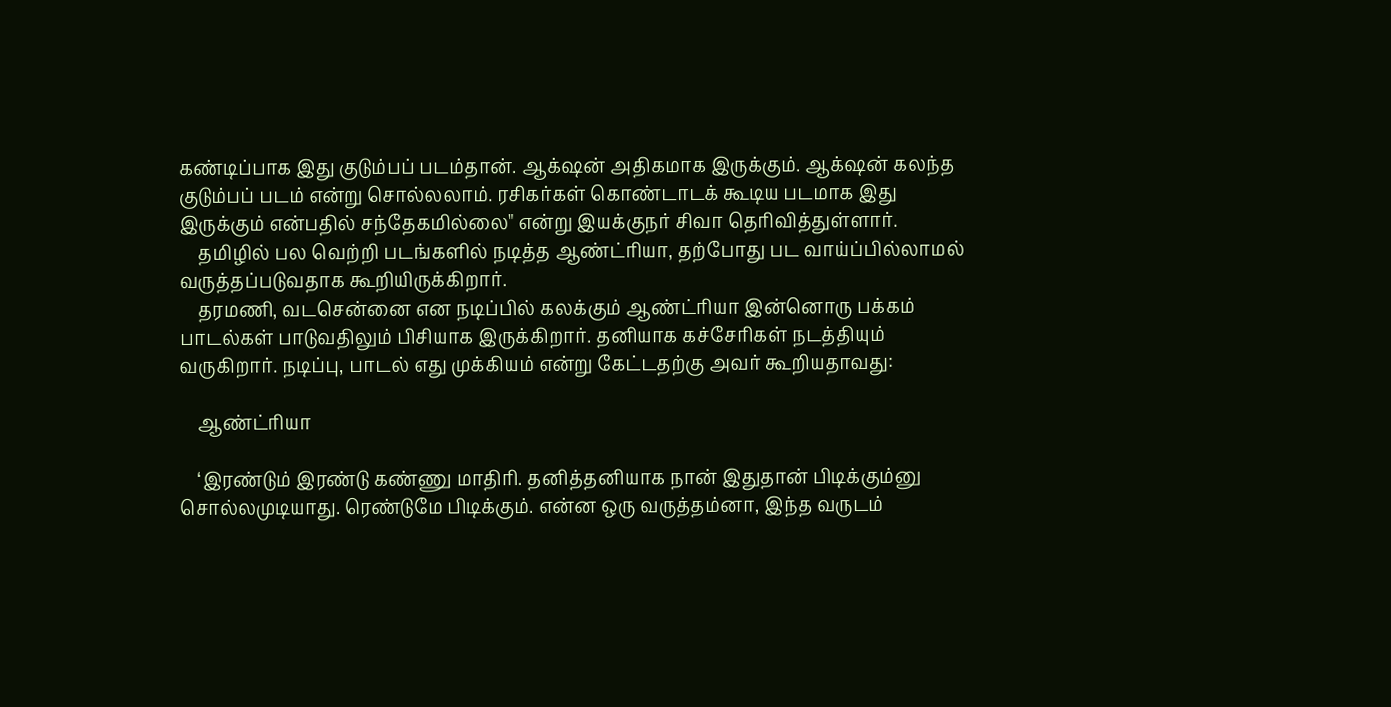கண்டிப்பாக இது குடும்பப் படம்தான். ஆக்‌ஷன் அதிகமாக இருக்கும். ஆக்‌ஷன் கலந்த குடும்பப் படம் என்று சொல்லலாம். ரசிகர்கள் கொண்டாடக் கூடிய படமாக இது இருக்கும் என்பதில் சந்தேகமில்லை" என்று இயக்குநர் சிவா தெரிவித்துள்ளார்.
    தமிழில் பல வெற்றி படங்களில் நடித்த ஆண்ட்ரியா, தற்போது பட வாய்ப்பில்லாமல் வருத்தப்படுவதாக கூறியிருக்கிறார்.
    தரமணி, வடசென்னை என நடிப்பில் கலக்கும் ஆண்ட்ரியா இன்னொரு பக்கம் பாடல்கள் பாடுவதிலும் பிசியாக இருக்கிறார். தனியாக கச்சேரிகள் நடத்தியும் வருகிறார். நடிப்பு, பாடல் எது முக்கியம் என்று கேட்டதற்கு அவர் கூறியதாவது:

    ஆண்ட்ரியா

    ‘இரண்டும் இரண்டு கண்ணு மாதிரி. தனித்தனியாக நான் இதுதான் பிடிக்கும்னு சொல்லமுடியாது. ரெண்டுமே பிடிக்கும். என்ன ஒரு வருத்தம்னா, இந்த வருடம்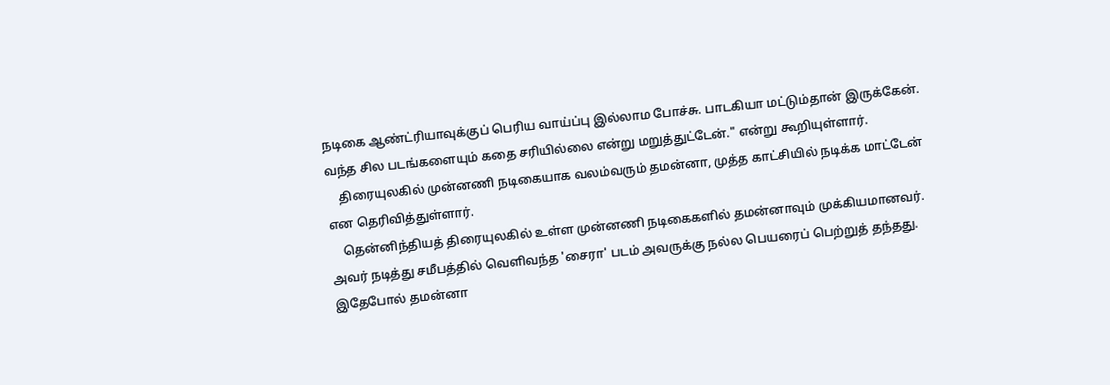நடிகை ஆண்ட்ரியாவுக்குப் பெரிய வாய்ப்பு இல்லாம போச்சு. பாடகியா மட்டும்தான் இருக்கேன். வந்த சில படங்களையும் கதை சரியில்லை என்று மறுத்துட்டேன்." என்று கூறியுள்ளார்.
    திரையுலகில் முன்னணி நடிகையாக வலம்வரும் தமன்னா, முத்த காட்சியில் நடிக்க மாட்டேன் என தெரிவித்துள்ளார்.
    தென்னிந்தியத் திரையுலகில் உள்ள முன்னணி நடிகைகளில் தமன்னாவும் முக்கியமானவர். அவர் நடித்து சமீபத்தில் வெளிவந்த 'சைரா' படம் அவருக்கு நல்ல பெயரைப் பெற்றுத் தந்தது. இதேபோல் தமன்னா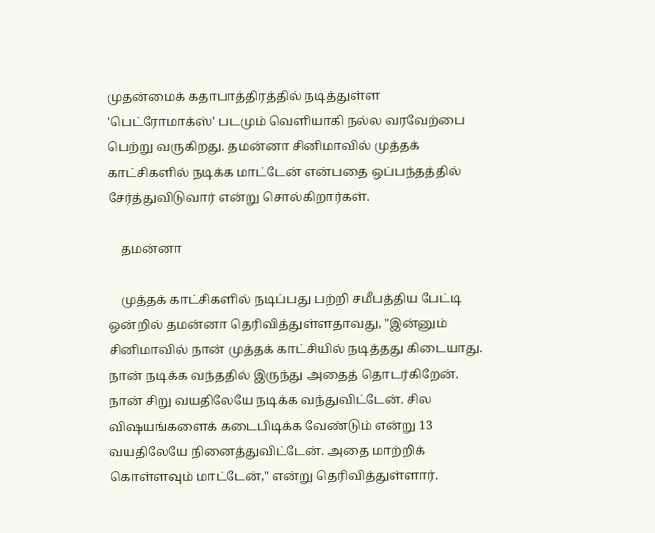முதன்மைக் கதாபாத்திரத்தில் நடித்துள்ள 'பெட்ரோமாக்ஸ்' படமும் வெளியாகி நல்ல வரவேற்பை பெற்று வருகிறது. தமன்னா சினிமாவில் முத்தக் காட்சிகளில் நடிக்க மாட்டேன் என்பதை ஒப்பந்தத்தில் சேர்த்துவிடுவார் என்று சொல்கிறார்கள்.

    தமன்னா

    முத்தக் காட்சிகளில் நடிப்பது பற்றி சமீபத்திய பேட்டி ஒன்றில் தமன்னா தெரிவித்துள்ளதாவது, "இன்னும் சினிமாவில் நான் முத்தக் காட்சியில் நடித்தது கிடையாது. நான் நடிக்க வந்ததில் இருந்து அதைத் தொடர்கிறேன். நான் சிறு வயதிலேயே நடிக்க வந்துவிட்டேன். சில விஷயங்களைக் கடைபிடிக்க வேண்டும் என்று 13 வயதிலேயே நினைத்துவிட்டேன். அதை மாற்றிக் கொள்ளவும் மாட்டேன்," என்று தெரிவித்துள்ளார்.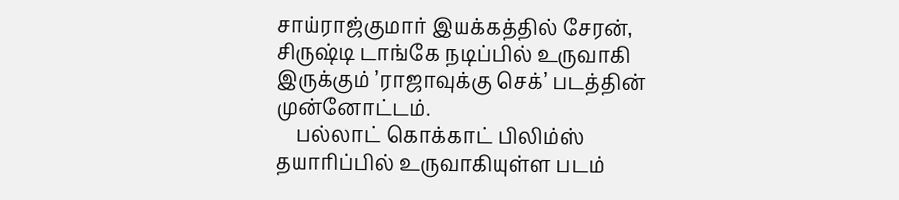சாய்ராஜ்குமார் இயக்கத்தில் சேரன், சிருஷ்டி டாங்கே நடிப்பில் உருவாகி இருக்கும் ’ராஜாவுக்கு செக்’ படத்தின் முன்னோட்டம்.
    பல்லாட் கொக்காட் பிலிம்ஸ் தயாரிப்பில் உருவாகியுள்ள படம்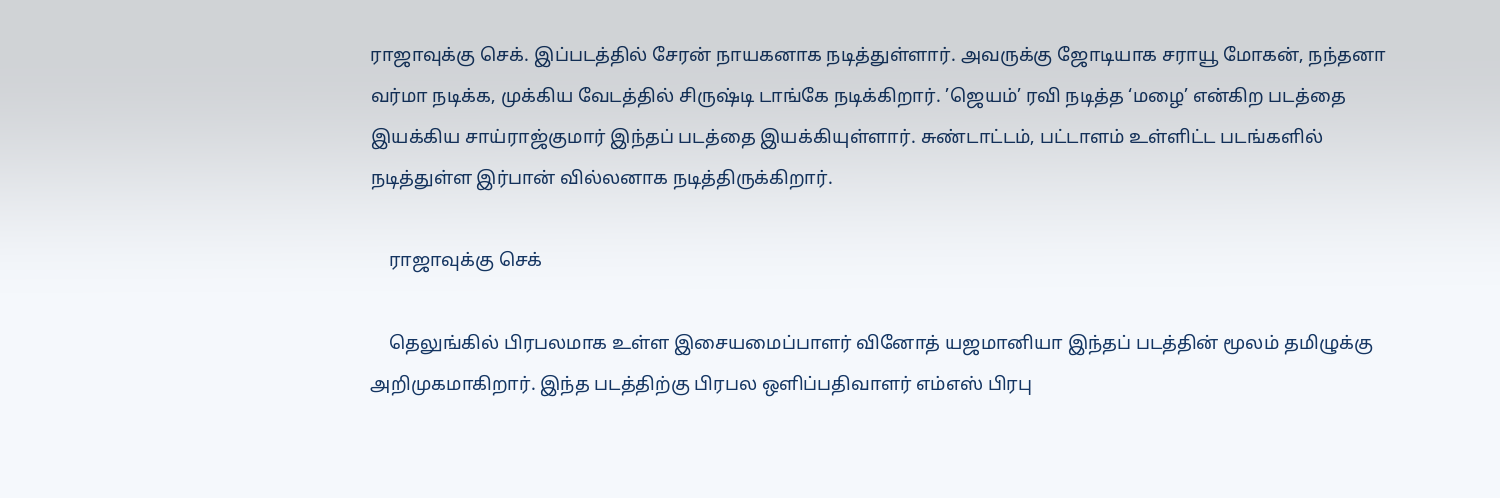ராஜாவுக்கு செக். இப்படத்தில் சேரன் நாயகனாக நடித்துள்ளார். அவருக்கு ஜோடியாக சராயூ மோகன், நந்தனா வர்மா நடிக்க, முக்கிய வேடத்தில் சிருஷ்டி டாங்கே நடிக்கிறார். ’ஜெயம்’ ரவி நடித்த ‘மழை’ என்கிற படத்தை இயக்கிய சாய்ராஜ்குமார் இந்தப் படத்தை இயக்கியுள்ளார். சுண்டாட்டம், பட்டாளம் உள்ளிட்ட படங்களில் நடித்துள்ள இர்பான் வில்லனாக நடித்திருக்கிறார்.

    ராஜாவுக்கு செக்

    தெலுங்கில் பிரபலமாக உள்ள இசையமைப்பாளர் வினோத் யஜமானியா இந்தப் படத்தின் மூலம் தமிழுக்கு அறிமுகமாகிறார். இந்த படத்திற்கு பிரபல ஒளிப்பதிவாளர் எம்எஸ் பிரபு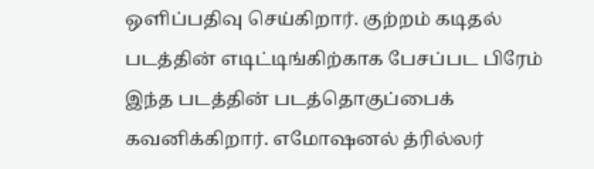ஒளிப்பதிவு செய்கிறார். குற்றம் கடிதல் படத்தின் எடிட்டிங்கிற்காக பேசப்பட பிரேம் இந்த படத்தின் படத்தொகுப்பைக் கவனிக்கிறார். எமோஷனல் த்ரில்லர்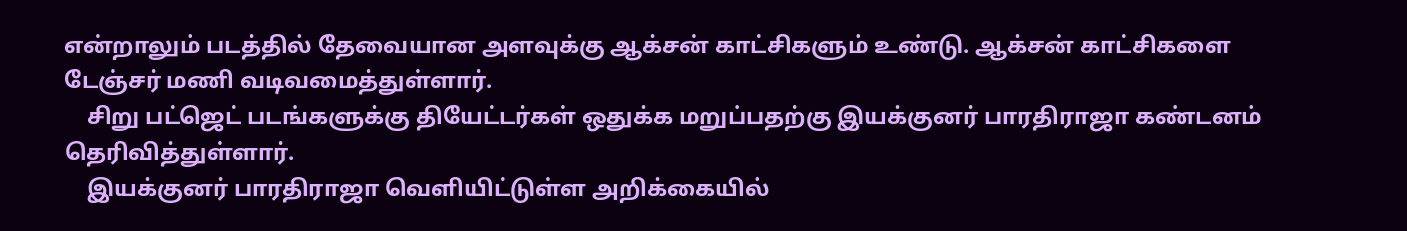என்றாலும் படத்தில் தேவையான அளவுக்கு ஆக்சன் காட்சிகளும் உண்டு. ஆக்சன் காட்சிகளை டேஞ்சர் மணி வடிவமைத்துள்ளார்.
    சிறு பட்ஜெட் படங்களுக்கு தியேட்டர்கள் ஒதுக்க மறுப்பதற்கு இயக்குனர் பாரதிராஜா கண்டனம் தெரிவித்துள்ளார்.
    இயக்குனர் பாரதிராஜா வெளியிட்டுள்ள அறிக்கையில்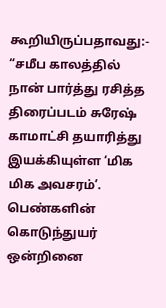கூறியிருப்பதாவது:- “சமீப காலத்தில் நான் பார்த்து ரசித்த திரைப்படம் சுரேஷ் காமாட்சி தயாரித்து இயக்கியுள்ள ‘மிக மிக அவசரம்’. பெண்களின் கொடுந்துயர் ஒன்றினை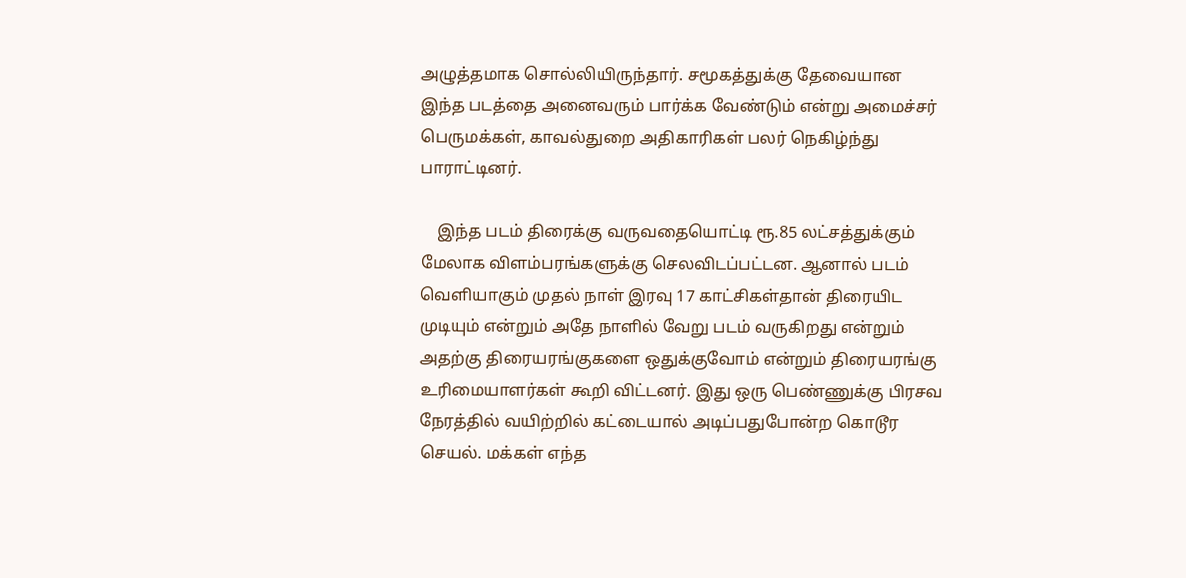அழுத்தமாக சொல்லியிருந்தார். சமூகத்துக்கு தேவையான இந்த படத்தை அனைவரும் பார்க்க வேண்டும் என்று அமைச்சர் பெருமக்கள், காவல்துறை அதிகாரிகள் பலர் நெகிழ்ந்து பாராட்டினர்.

    இந்த படம் திரைக்கு வருவதையொட்டி ரூ.85 லட்சத்துக்கும் மேலாக விளம்பரங்களுக்கு செலவிடப்பட்டன. ஆனால் படம் வெளியாகும் முதல் நாள் இரவு 17 காட்சிகள்தான் திரையிட முடியும் என்றும் அதே நாளில் வேறு படம் வருகிறது என்றும் அதற்கு திரையரங்குகளை ஒதுக்குவோம் என்றும் திரையரங்கு உரிமையாளர்கள் கூறி விட்டனர். இது ஒரு பெண்ணுக்கு பிரசவ நேரத்தில் வயிற்றில் கட்டையால் அடிப்பதுபோன்ற கொடூர செயல். மக்கள் எந்த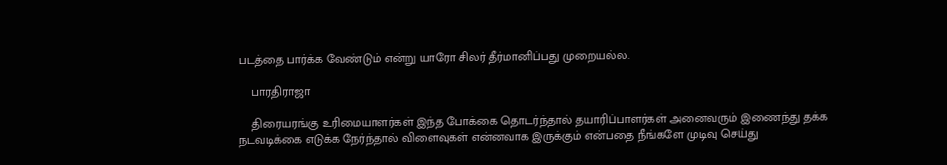படத்தை பார்க்க வேண்டும் என்று யாரோ சிலர் தீர்மானிப்பது முறையல்ல.

    பாரதிராஜா

    திரையரங்கு உரிமையாளர்கள் இந்த போக்கை தொடர்ந்தால் தயாரிப்பாளர்கள் அனைவரும் இணைந்து தக்க நடவடிக்கை எடுக்க நேர்ந்தால் விளைவுகள் என்னவாக இருக்கும் என்பதை நீங்களே முடிவு செய்து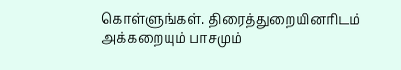கொள்ளுங்கள். திரைத்துறையினரிடம் அக்கறையும் பாசமும்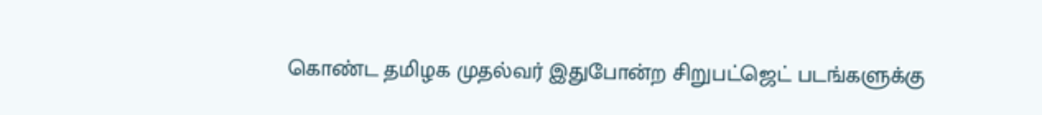கொண்ட தமிழக முதல்வர் இதுபோன்ற சிறுபட்ஜெட் படங்களுக்கு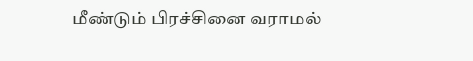மீண்டும் பிரச்சினை வராமல்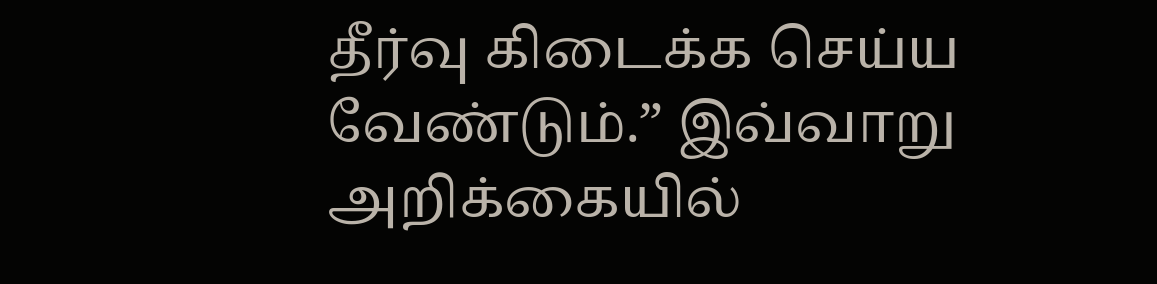தீர்வு கிடைக்க செய்ய வேண்டும்.” இவ்வாறு அறிக்கையில்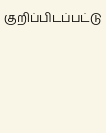குறிப்பிடப்பட்டு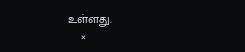உள்ளது.
    ×